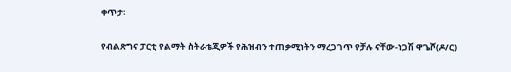ቀጥታ፡

የብልጽግና ፓርቲ የልማት ስትራቴጂዎች የሕዝብን ተጠቃሚነትን ማረጋገጥ የቻሉ ናቸው-ነጋሽ ዋጌሾ(ዶ/ር)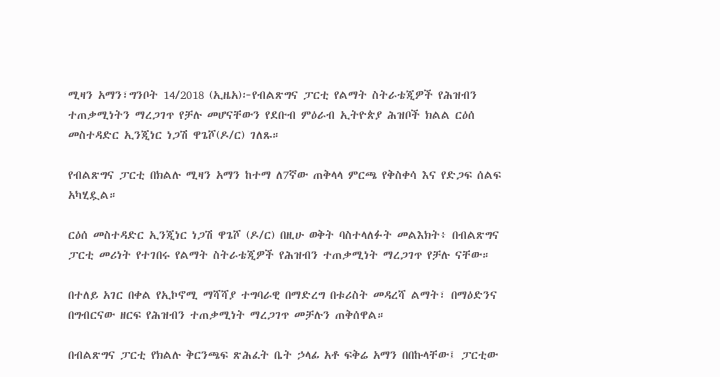ሚዛን አማን፣ግንቦት 14/2018 (ኢዜአ)፦የብልጽግና ፓርቲ የልማት ስትራቴጂዎች የሕዝብን ተጠቃሚነትን ማረጋገጥ የቻሉ መሆናቸውን የደቡብ ምዕራብ ኢትዮጵያ ሕዝቦች ክልል ርዕሰ መስተዳድር ኢንጂነር ነጋሽ ዋጌሾ(ዶ/ር) ገለጹ።

የብልጽግና ፓርቲ በክልሉ ሚዛን አማን ከተማ ለ7ኛው ጠቅላላ ምርጫ የቅስቀሳ እና የድጋፍ ሰልፍ አካሂዷል።

ርዕሰ መስተዳድር ኢንጂነር ነጋሽ ዋጌሾ (ዶ/ር) በዚሁ ወቅት ባስተላለፉት መልእክት፥ በብልጽግና ፓርቲ መሪነት የተገበሩ የልማት ስትራቴጂዎች የሕዝብን ተጠቃሚነት ማረጋገጥ የቻሉ ናቸው።

በተለይ አገር በቀል የኢኮኖሚ ማሻሻያ ተግባራዊ በማድረግ በቱሪስት መዳረሻ ልማት፣ በማዕድንና በግብርናው ዘርፍ የሕዝብን ተጠቃሚነት ማረጋገጥ መቻሉን ጠቅሰዋል።

በብልጽግና ፓርቲ የክልሉ ቅርንጫፍ ጽሕፈት ቤት ኃላፊ አቶ ፍቅሬ አማን በበኩላቸው፤ ፓርቲው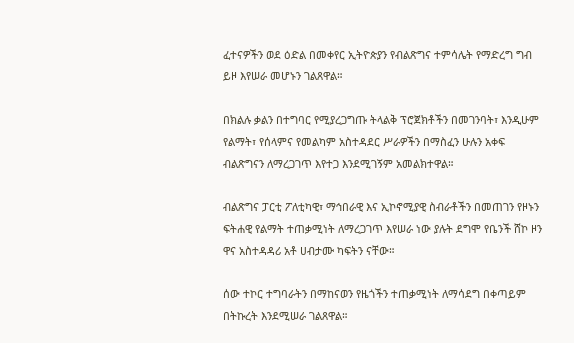ፈተናዎችን ወደ ዕድል በመቀየር ኢትዮጵያን የብልጽግና ተምሳሌት የማድረግ ግብ ይዞ እየሠራ መሆኑን ገልጸዋል።

በክልሉ ቃልን በተግባር የሚያረጋግጡ ትላልቅ ፕሮጀክቶችን በመገንባት፣ እንዲሁም የልማት፣ የሰላምና የመልካም አስተዳደር ሥራዎችን በማስፈን ሁሉን አቀፍ ብልጽግናን ለማረጋገጥ እየተጋ እንደሚገኝም አመልክተዋል።

ብልጽግና ፓርቲ ፖለቲካዊ፣ ማኅበራዊ እና ኢኮኖሚያዊ ስብራቶችን በመጠገን የዞኑን ፍትሐዊ የልማት ተጠቃሚነት ለማረጋገጥ እየሠራ ነው ያሉት ደግሞ የቤንች ሸኮ ዞን ዋና አስተዳዳሪ አቶ ሀብታሙ ካፍትን ናቸው።

ሰው ተኮር ተግባራትን በማከናወን የዜጎችን ተጠቃሚነት ለማሳደግ በቀጣይም በትኩረት እንደሚሠራ ገልጸዋል።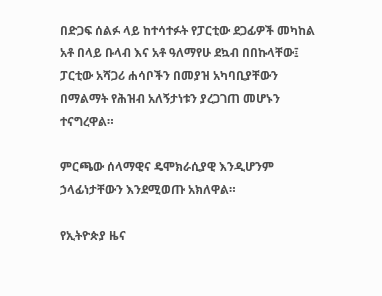በድጋፍ ሰልፉ ላይ ከተሳተፉት የፓርቲው ደጋፊዎች መካከል አቶ በላይ ቡላብ እና አቶ ዓለማየሁ ደኳብ በበኩላቸው፤ ፓርቲው አሻጋሪ ሐሳቦችን በመያዝ አካባቢያቸውን በማልማት የሕዝብ አለኝታነቱን ያረጋገጠ መሆኑን ተናግረዋል።

ምርጫው ሰላማዊና ዴሞክራሲያዊ እንዲሆንም ኃላፊነታቸውን እንደሚወጡ አክለዋል።

የኢትዮጵያ ዜና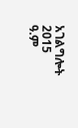አገልግሎት
2015
ዓ.ም